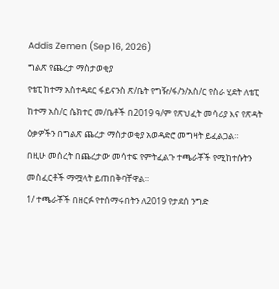Addis Zemen (Sep 16, 2026)
ግልጽ የጨረታ ማስታወቂያ
የቴፒ ከተማ አስተዳደር ፋይናንስ ጽ/ቤት የግዥ/ፋ/ን/አስ/ር የስራ ሂደት ለቴፒ ከተማ አስ/ር ሴክተር መ/ቤቶች በ2019 ዓ/ም የጽህፈት መሳሪያ እና የጽዳት ዕቃዎችን በግልጽ ጨረታ ማስታወቂያ አወዳድሮ መግዛት ይፈልጋል።
በዚሁ መሰረት በጨረታው መሳተፍ የምትፈልጉ ተጫራቾች የሚከተሱትን መስፈርቶች ማሟላት ይጠበቅባቸዋል።
1/ ተጫራቾች በዘርፉ የተሰማሩበትን ለ2019 የታደሰ ንግድ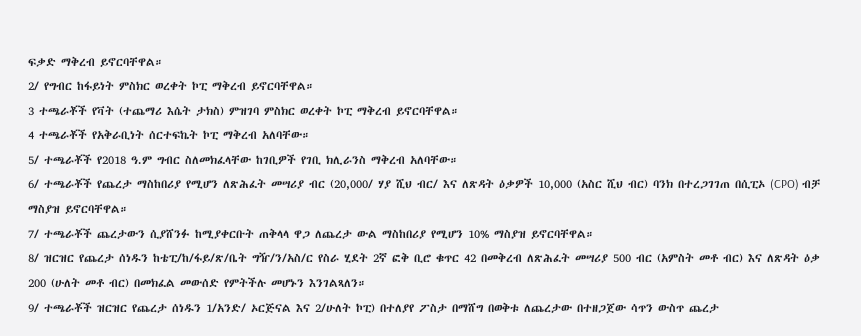ፍቃድ ማቅረብ ይኖርባቸዋል።
2/ የግብር ከፋይነት ምስክር ወረቀት ኮፒ ማቅረብ ይኖርባቸዋል።
3 ተጫራቾች የቫት (ተጨማሪ እሴት ታክስ) ምዝገባ ምስክር ወረቀት ኮፒ ማቅረብ ይኖርባቸዋል።
4 ተጫራቾች የአቅራቢነት ሰርተፍኬት ኮፒ ማቅረብ አለባቸው።
5/ ተጫራቾች የ2018 ዓ.ም ግብር ስለመክፈላቸው ከገቢዎች የገቢ ክሊራንስ ማቅረብ አለባቸው።
6/ ተጫራቾች የጨረታ ማስከበሪያ የሚሆን ለጽሕፈት መሣሪያ ብር (20,000/ ሃያ ሺህ ብር/ እና ለጽዳት ዕቃዎች 10,000 (አስር ሺህ ብር) ባንክ በተረጋገገጠ በሲፒኦ (CPO) ብቻ ማስያዝ ይኖርባቸዋል።
7/ ተጫራቾች ጨረታውን ሲያሸንፉ ከሚያቀርቡት ጠቅላላ ዋጋ ለጨረታ ውል ማስከበሪያ የሚሆን 10% ማስያዝ ይኖርባቸዋል።
8/ ዝርዝር የጨረታ ሰነዱን ከቴፒ/ከ/ፋይ/ጽ/ቤት ግዥ/ን/አስ/ር የስራ ሂደት 2ኛ ፎቅ ቢሮ ቁጥር 42 በመቅረብ ለጽሕፈት መሣሪያ 500 ብር (አምስት መቶ ብር) እና ለጽዳት ዕቃ 200 (ሁለት መቶ ብር) በመክፈል መውሰድ የምትችሉ መሆኑን እንገልጻለን።
9/ ተጫራቾች ዝርዝር የጨረታ ሰነዱን 1/አንድ/ ኦርጅናል እና 2/ሁለት ኮፒ) በተለያየ ፖስታ በማሸግ በወቅቱ ለጨረታው በተዘጋጀው ሳጥን ውስጥ ጨረታ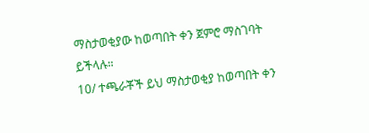ማስታወቂያው ከወጣበት ቀን ጀምሮ ማስገባት ይችላሉ።
10/ ተጫራቾች ይህ ማስታወቂያ ከወጣበት ቀን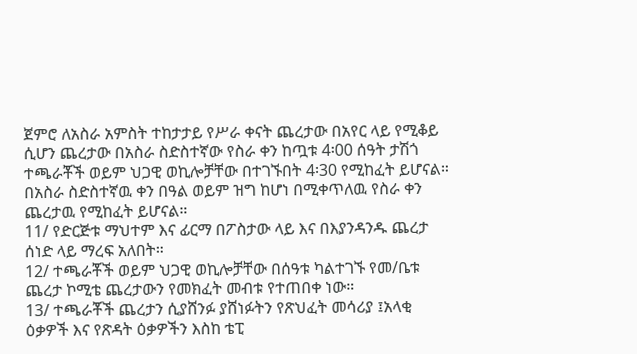ጀምሮ ለአስራ አምስት ተከታታይ የሥራ ቀናት ጨረታው በአየር ላይ የሚቆይ ሲሆን ጨረታው በአስራ ስድስተኛው የስራ ቀን ከጧቱ 4፡00 ሰዓት ታሽጎ ተጫራቾች ወይም ህጋዊ ወኪሎቻቸው በተገኙበት 4፡30 የሚከፈት ይሆናል። በአስራ ስድስተኛዉ ቀን በዓል ወይም ዝግ ከሆነ በሚቀጥለዉ የስራ ቀን ጨረታዉ የሚከፈት ይሆናል።
11/ የድርጅቱ ማህተም እና ፊርማ በፖስታው ላይ እና በእያንዳንዱ ጨረታ ሰነድ ላይ ማረፍ አለበት።
12/ ተጫራቾች ወይም ህጋዊ ወኪሎቻቸው በሰዓቱ ካልተገኙ የመ/ቤቱ ጨረታ ኮሚቴ ጨረታውን የመክፈት መብቱ የተጠበቀ ነው።
13/ ተጫራቾች ጨረታን ሲያሸንፉ ያሸነፉትን የጽህፈት መሳሪያ ፤አላቂ ዕቃዎች እና የጽዳት ዕቃዎችን እስከ ቴፒ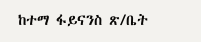ከተማ ፋይናንስ ጽ/ቤት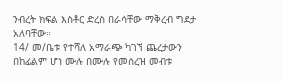ንብረት ክፍል እስቶር ድረስ በራሳቸው ማቅረብ ግደታ አለባቸው።
14/ መ/ቤቱ የተሻለ አማራጭ ካገኘ ጨረታውን በከፊልም ሆነ ሙሉ በሙሉ የመሰረዝ መብቱ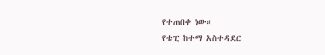የተጠበቀ ነው።
የቴፒ ከተማ አስተዳደር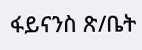ፋይናንስ ጽ/ቤት